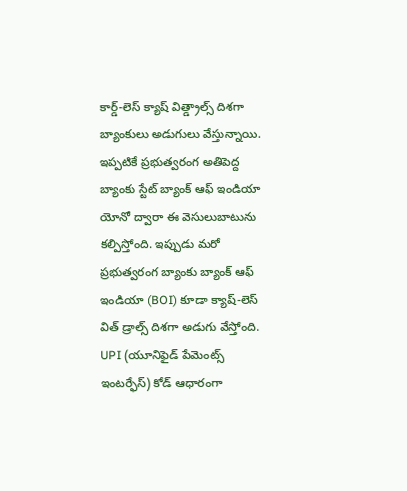కార్డ్-లెస్ క్యాష్ విత్డ్రాల్స్ దిశగా బ్యాంకులు అడుగులు వేస్తున్నాయి. ఇప్పటికే ప్రభుత్వరంగ అతిపెద్ద బ్యాంకు స్టేట్ బ్యాంక్ ఆఫ్ ఇండియా యోనో ద్వారా ఈ వెసులుబాటును కల్పిస్తోంది. ఇప్పుడు మరో ప్రభుత్వరంగ బ్యాంకు బ్యాంక్ ఆఫ్ ఇండియా (BOI) కూడా క్యాష్-లెస్ విత్ డ్రాల్స్ దిశగా అడుగు వేస్తోంది. UPI (యూనిఫైడ్ పేమెంట్స్ ఇంటర్ఫేస్) కోడ్ ఆధారంగా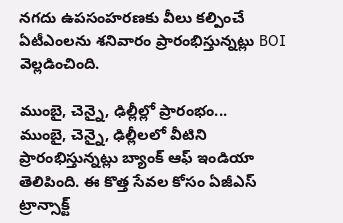నగదు ఉపసంహరణకు వీలు కల్పించే ఏటీఎంలను శనివారం ప్రారంభిస్తున్నట్లు BOI వెల్లడించింది.

ముంబై, చెన్నై, ఢిల్లీల్లో ప్రారంభం...
ముంబై, చెన్నై, ఢిల్లీలలో వీటిని ప్రారంభిస్తున్నట్లు బ్యాంక్ ఆఫ్ ఇండియా తెలిపింది. ఈ కొత్త సేవల కోసం ఏజీఎస్ ట్రాన్సాక్ట్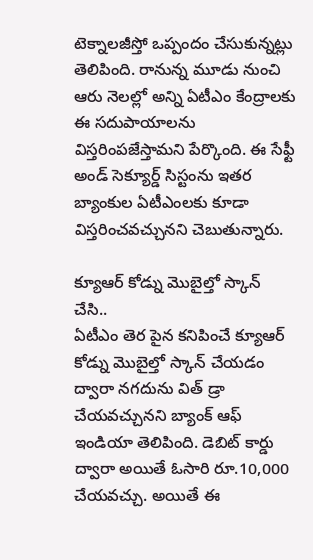టెక్నాలజీస్తో ఒప్పందం చేసుకున్నట్లు తెలిపింది. రానున్న మూడు నుంచి ఆరు నెలల్లో అన్ని ఏటీఎం కేంద్రాలకు ఈ సదుపాయాలను విస్తరింపజేస్తామని పేర్కొంది. ఈ సేఫ్టీ అండ్ సెక్యూర్డ్ సిస్టంను ఇతర బ్యాంకుల ఏటీఎంలకు కూడా విస్తరించవచ్చునని చెబుతున్నారు.

క్యూఆర్ కోడ్ను మొబైల్తో స్కాన్ చేసి..
ఏటీఎం తెర పైన కనిపించే క్యూఆర్ కోడ్ను మొబైల్తో స్కాన్ చేయడం ద్వారా నగదును విత్ డ్రా చేయవచ్చునని బ్యాంక్ ఆఫ్ ఇండియా తెలిపింది. డెబిట్ కార్డు ద్వారా అయితే ఓసారి రూ.10,000 చేయవచ్చు. అయితే ఈ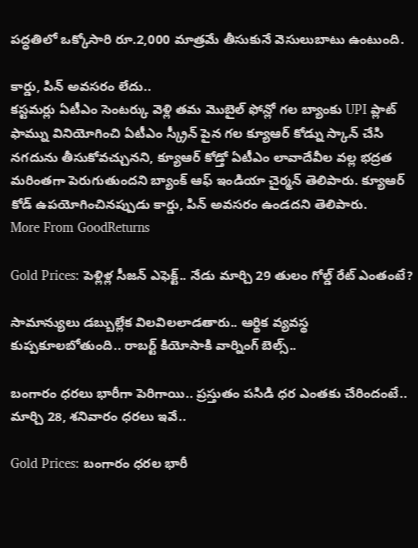పద్ధతిలో ఒక్కోసారి రూ.2,000 మాత్రమే తీసుకునే వెసులుబాటు ఉంటుంది.

కార్డు, పిన్ అవసరం లేదు..
కస్టమర్లు ఏటీఎం సెంటర్కు వెళ్లి తమ మొబైల్ ఫోన్లో గల బ్యాంకు UPI ప్లాట్ ఫామ్ను వినియోగించి ఏటీఎం స్క్రీన్ పైన గల క్యూఆర్ కోడ్ను స్కాన్ చేసి నగదును తీసుకోవచ్చునని, క్యూఆర్ కోడ్తో ఏటీఎం లావాదేవీల వల్ల భద్రత మరింతగా పెరుగుతుందని బ్యాంక్ ఆఫ్ ఇండియా చైర్మన్ తెలిపారు. క్యూఆర్ కోడ్ ఉపయోగించినప్పుడు కార్డు, పిన్ అవసరం ఉండదని తెలిపారు.
More From GoodReturns

Gold Prices: పెళ్లిళ్ల సీజన్ ఎఫెక్ట్.. నేడు మార్చి 29 తులం గోల్డ్ రేట్ ఎంతంటే?

సామాన్యులు డబ్బుల్లేక విలవిలలాడతారు.. ఆర్థిక వ్యవస్థ కుప్పకూలబోతుంది.. రాబర్ట్ కియోసాకి వార్నింగ్ బెల్స్..

బంగారం ధరలు భారీగా పెరిగాయి.. ప్రస్తుతం పసిడి ధర ఎంతకు చేరిందంటే.. మార్చి 28, శనివారం ధరలు ఇవే..

Gold Prices: బంగారం ధరల భారీ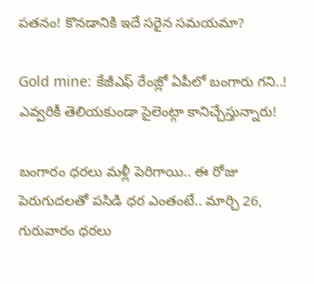పతనం! కొనడానికి ఇదే సరైన సమయమా?

Gold mine: కేజీఎఫ్ రేంజ్లో ఏపీలో బంగారు గని..! ఎవ్వరికీ తెలియకుండా సైలెంట్గా కానిచ్చేస్తున్నారు!

బంగారం ధరలు మళ్లీ పెరిగాయి.. ఈ రోజు పెరుగుదలతో పసిడి ధర ఎంతంటే.. మార్చి 26, గురువారం ధరలు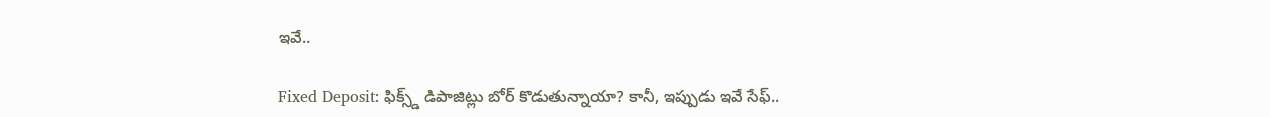ఇవే..

Fixed Deposit: ఫిక్స్డ్ డిపాజిట్లు బోర్ కొడుతున్నాయా? కానీ, ఇప్పుడు ఇవే సేఫ్..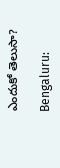ఎందుకో తెలుసా?

Bengaluru: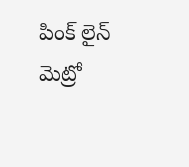పింక్ లైన్ మెట్రో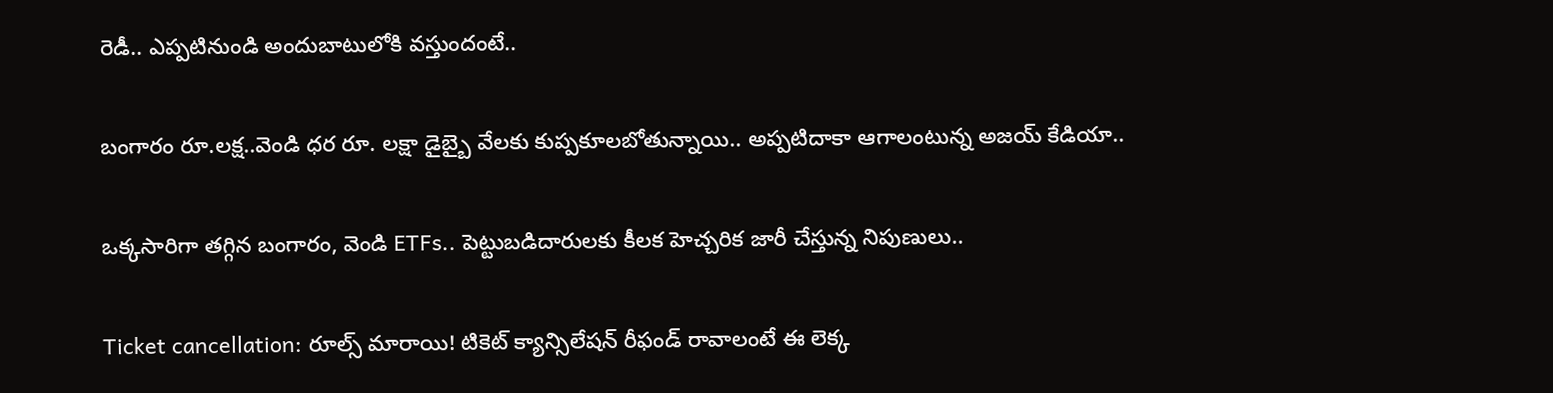రెడీ.. ఎప్పటినుండి అందుబాటులోకి వస్తుందంటే..

బంగారం రూ.లక్ష..వెండి ధర రూ. లక్షా డైబ్బై వేలకు కుప్పకూలబోతున్నాయి.. అప్పటిదాకా ఆగాలంటున్న అజయ్ కేడియా..

ఒక్కసారిగా తగ్గిన బంగారం, వెండి ETFs.. పెట్టుబడిదారులకు కీలక హెచ్చరిక జారీ చేస్తున్న నిపుణులు..

Ticket cancellation: రూల్స్ మారాయి! టికెట్ క్యాన్సిలేషన్ రీఫండ్ రావాలంటే ఈ లెక్క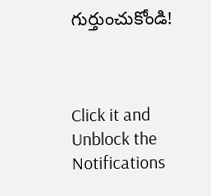గుర్తుంచుకోండి!



Click it and Unblock the Notifications